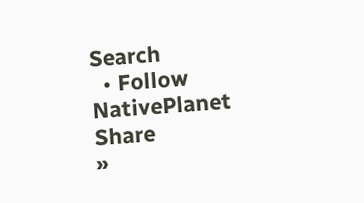Search
  • Follow NativePlanet
Share
»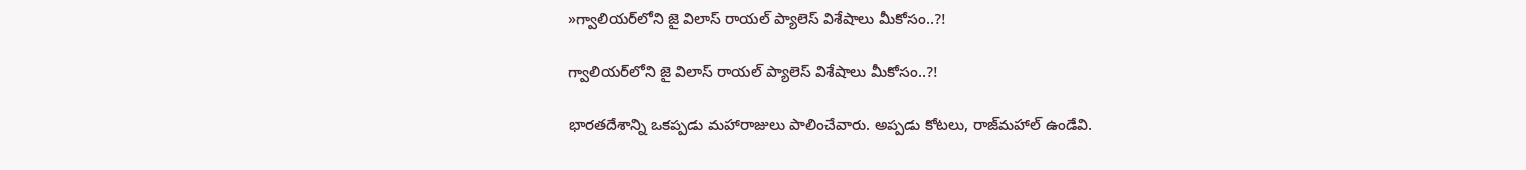»గ్వాలియర్‌లోని జై విలాస్ రాయ‌ల్ ప్యాలెస్ విశేషాలు మీకోసం..?!

గ్వాలియర్‌లోని జై విలాస్ రాయ‌ల్ ప్యాలెస్ విశేషాలు మీకోసం..?!

భార‌త‌దేశాన్ని ఒక‌ప్ప‌డు మ‌హారాజులు పాలించేవారు. అప్ప‌డు కోటలు, రాజ్‌మ‌హాల్ ఉండేవి.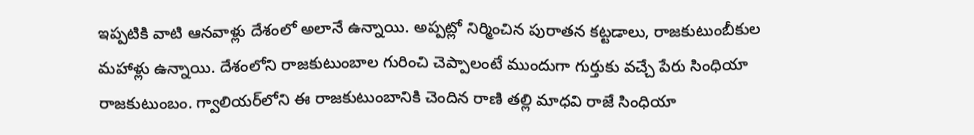ఇప్ప‌టికి వాటి ఆన‌వాళ్లు దేశంలో అలానే ఉన్నాయి. అప్ప‌ట్లో నిర్మించిన పురాత‌న క‌ట్టడాలు, రాజ‌కుటుంబీకుల మ‌హాళ్లు ఉన్నాయి. దేశంలోని రాజకుటుంబాల గురించి చెప్పాలంటే ముందుగా గుర్తుకు వచ్చే పేరు సింధియా రాజకుటుంబం. గ్వాలియర్‌లోని ఈ రాజకుటుంబానికి చెందిన రాణి తల్లి మాధవి రాజే సింధియా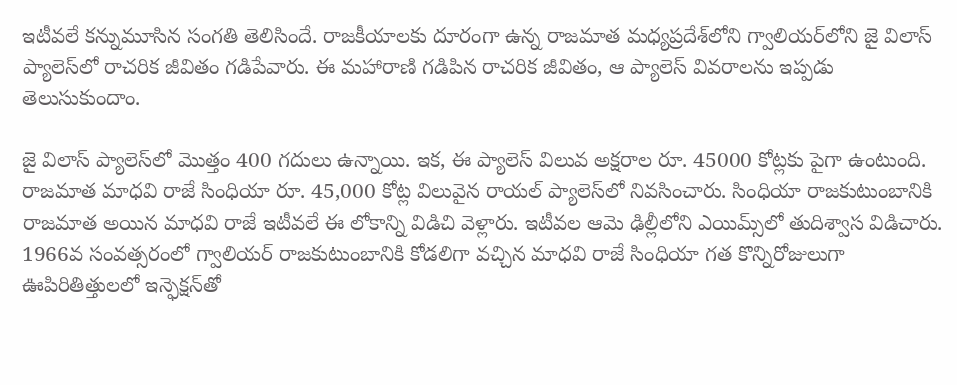ఇటీవలే క‌న్నుమూసిన సంగ‌తి తెలిసిందే. రాజకీయాలకు దూరంగా ఉన్న రాజమాత మధ్యప్రదేశ్‌లోని గ్వాలియర్‌లోని జై విలాస్ ప్యాలెస్‌లో రాచరిక జీవితం గ‌డిపేవారు. ఈ మ‌హారాణి గడిపిన రాచ‌రిక జీవితం, ఆ ప్యాలెస్ వివ‌రాల‌ను ఇప్ప‌డు తెలుసుకుందాం.

జై విలాస్ ప్యాలెస్‌లో మొత్తం 400 గదులు ఉన్నాయి. ఇక, ఈ ప్యాలెస్ విలువ అక్ష‌రాల రూ. 45000 కోట్లకు పైగా ఉంటుంది. రాజమాత మాధవి రాజే సింధియా రూ. 45,000 కోట్ల విలువైన రాయల్ ప్యాలెస్‌లో నివసించారు. సింధియా రాజకుటుంబానికి రాజమాత అయిన మాధవి రాజే ఇటీవ‌లే ఈ లోకాన్ని విడిచి వెళ్లారు. ఇటీవల ఆమె ఢిల్లీలోని ఎయిమ్స్‌లో తుదిశ్వాస విడిచారు. 1966వ సంవత్సరంలో గ్వాలియర్ రాజకుటుంబానికి కోడలిగా వచ్చిన మాధవి రాజే సింధియా గ‌త కొన్నిరోజులుగా ఊపిరితిత్తులలో ఇన్ఫెక్షన్‌తో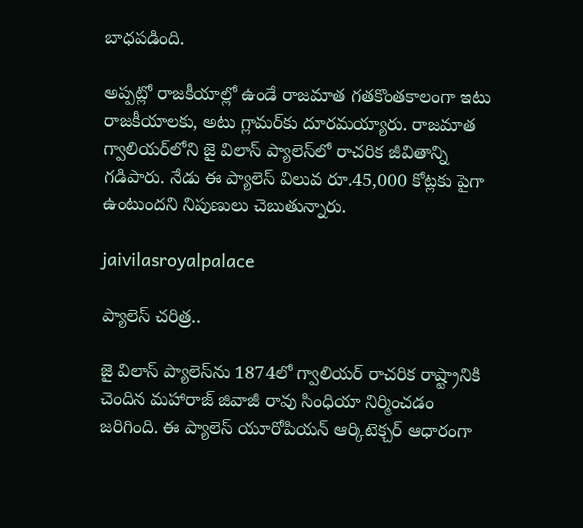బాధ‌ప‌డింది.

అప్ప‌ట్లో రాజ‌కీయాల్లో ఉండే రాజ‌మాత గ‌త‌కొంత‌కాలంగా ఇటు రాజ‌కీయాల‌కు, అటు గ్లామ‌ర్‌కు దూర‌మ‌య్యారు. రాజమాత గ్వాలియర్‌లోని జై విలాస్ ప్యాలెస్‌లో రాచరిక జీవితాన్ని గడిపారు. నేడు ఈ ప్యాలెస్ విలువ రూ.45,000 కోట్లకు పైగా ఉంటుందని నిపుణులు చెబుతున్నారు.

jaivilasroyalpalace

ప్యాలెస్ చ‌రిత్ర‌..

జై విలాస్ ప్యాలెస్‌ను 1874లో గ్వాలియర్ రాచరిక రాష్ట్రానికి చెందిన మహారాజ్ జివాజీ రావు సింధియా నిర్మించడం జ‌రిగింది. ఈ ప్యాలెస్ యూరోపియన్ ఆర్కిటెక్చర్ ఆధారంగా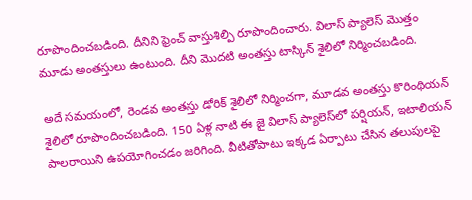రూపొందించబడింది. దీనిని ఫ్రెంచ్ వాస్తుశిల్పి రూపొందించారు. విలాస్ ప్యాలెస్ మొత్తం మూడు అంతస్తులు ఉంటుంది. దీని మొదటి అంతస్తు టాస్కిన్ శైలిలో నిర్మించబడింది.

అదే సమయంలో, రెండవ అంతస్తు డోరిక్ శైలిలో నిర్మించ‌గా, మూడవ అంతస్తు కొరింథియన్ శైలిలో రూపొందించబడింది. 150 ఏళ్ల నాటి ఈ జై విలాస్ ప్యాలెస్‌లో పర్షియన్, ఇటాలియన్ పాలరాయిని ఉపయోగించడం జ‌రిగింది. వీటితోపాటు ఇక్క‌డ ఏర్పాటు చేసిన తలుపులపై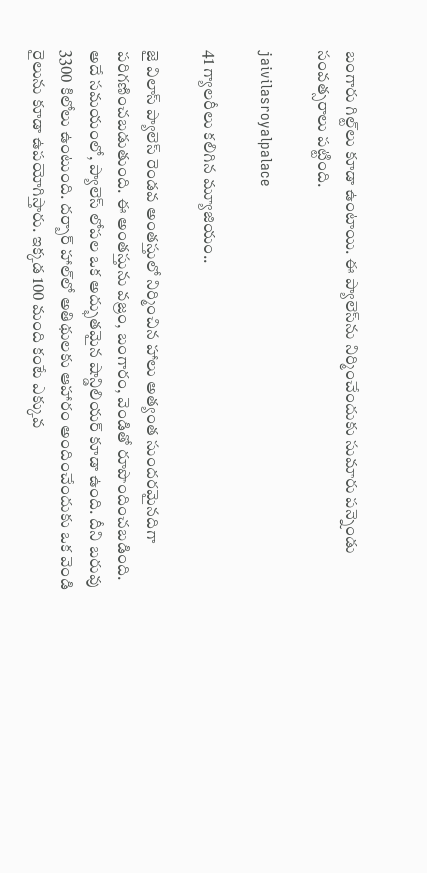బంగారు గిల్ట్‌లు కూడా ఉంటాయి. ఈ ప్యాలెస్‌ను నిర్మించేందుకు సుమారు పన్నెండు సంవత్సరాలు పట్టింది.

jaivilasroyalpalace

41 గ్యాల‌రీలు క‌లిగిన మ్యూజియం..

జై విలాస్ ప్యాలెస్ రెండవ అంతస్తులో నిర్మించిన హాలు అత్యంత సుందరమైనదిగా పరిగణించబడుతుంది. ఈ అంత‌స్తును వజ్రం, బంగారం, వెండితో రూపొందించబడింది. అదే సమయంలో, ప్యాలెస్ లోపల ఒక అద్భుతమైన షాన్డిలియర్ కూడా ఉంది. దీని బరువు 3300 కిలోలు ఉంటుంది. దర్బార్ హాల్‌లో అతిథులకు ఆహారం అందించేందుకు ఒక వెండి రైలును కూడా ఉపయోగిస్తారు. ఇక్కడ 100 మంది కంటే ఎక్కువ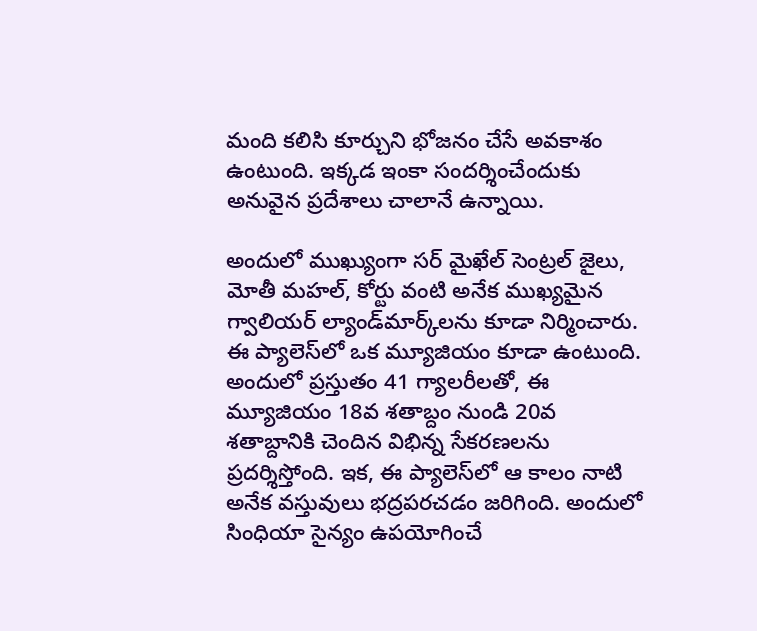మంది కలిసి కూర్చుని భోజనం చేసే అవ‌కాశం ఉంటుంది. ఇక్క‌డ ఇంకా సంద‌ర్శించేందుకు అనువైన ప్ర‌దేశాలు చాలానే ఉన్నాయి.

అందులో ముఖ్యుంగా సర్ మైఖేల్ సెంట్రల్ జైలు, మోతీ మహల్, కోర్టు వంటి అనేక ముఖ్యమైన గ్వాలియర్ ల్యాండ్‌మార్క్‌లను కూడా నిర్మించారు. ఈ ప్యాలెస్‌లో ఒక మ్యూజియం కూడా ఉంటుంది. అందులో ప్రస్తుతం 41 గ్యాలరీలతో, ఈ మ్యూజియం 18వ శతాబ్దం నుండి 20వ శతాబ్దానికి చెందిన విభిన్న సేకరణలను ప్రదర్శిస్తోంది. ఇక‌, ఈ ప్యాలెస్‌లో ఆ కాలం నాటి అనేక వ‌స్తువులు భ‌ద్ర‌ప‌ర‌చ‌డం జ‌రిగింది. అందులో సింధియా సైన్యం ఉపయోగించే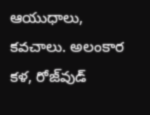ఆయుధాలు, కవచాలు. అలంకార కళ, రోజ్‌వుడ్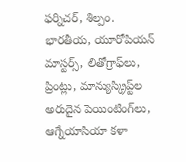ఫర్నిచర్, శిల్పం. భారతీయ, యూరోపియన్ మాస్టర్స్, లితోగ్రాఫ్‌లు, ప్రింట్లు, మాన్యుస్క్రిప్ట్‌ల అరుదైన పెయింటింగ్‌లు, ఆగ్నేయాసియా కళా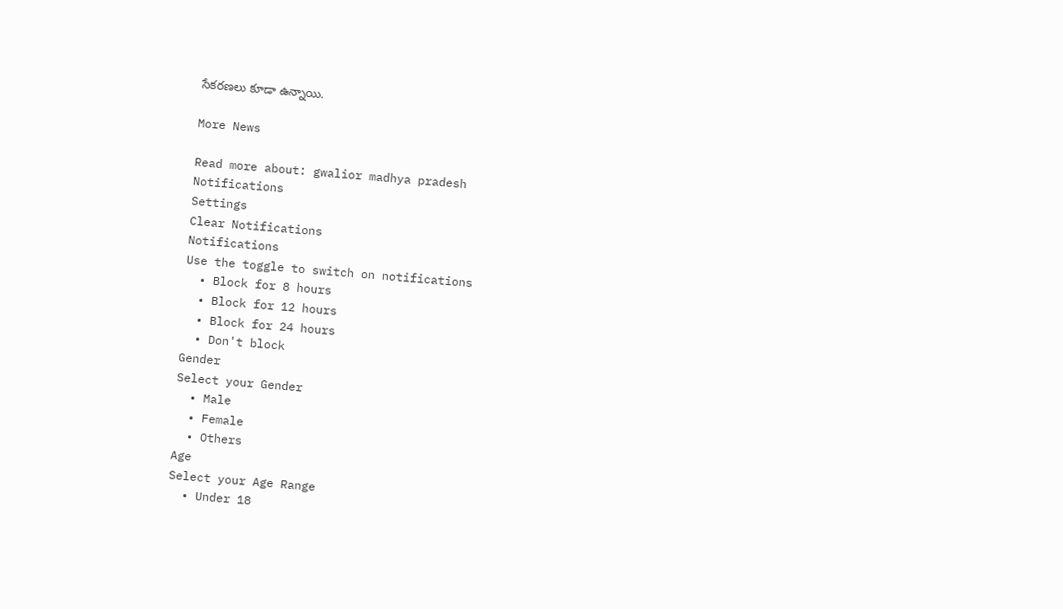సేకరణలు కూడా ఉన్నాయి.

More News

Read more about: gwalior madhya pradesh
Notifications
Settings
Clear Notifications
Notifications
Use the toggle to switch on notifications
  • Block for 8 hours
  • Block for 12 hours
  • Block for 24 hours
  • Don't block
Gender
Select your Gender
  • Male
  • Female
  • Others
Age
Select your Age Range
  • Under 18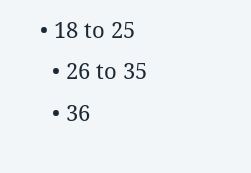• 18 to 25
  • 26 to 35
  • 36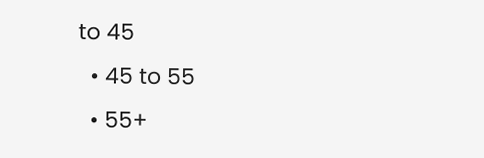to 45
  • 45 to 55
  • 55+